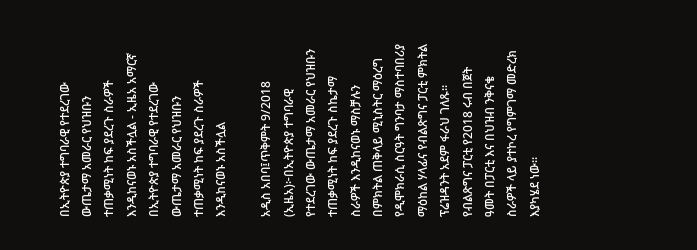በኢትዮጵያ ተግባራዊ የተደረገው ውጤታማ አመራር የህዝቡን ተጠቃሚነት ከፍ ያደረጉ ስራዎች እንዲከናወኑ አስችሏል - ኢዜአ አማርኛ
በኢትዮጵያ ተግባራዊ የተደረገው ውጤታማ አመራር የህዝቡን ተጠቃሚነት ከፍ ያደረጉ ስራዎች እንዲከናወኑ አስችሏል

አዲስ አበባ፤ጥቅምት 9/2018 (ኢዜአ)፦በኢትዮጵያ ተግባራዊ የተደረገው ውጤታማ አመራር የህዝቡን ተጠቃሚነት ከፍ ያደረጉ ስኬታማ ስራዎች እንዲከናወኑ ማስቻሉን በምክትል ጠቅላይ ሚኒስትር ማዕረግ የዲሞክራሲ ስርዓት ግንባታ ማስተባበሪያ ማዕከል ሃላፊና የብልጽግና ፓርቲ ምክትል ፕሬዝዳንት አደም ፋራህ ገለጹ።
የብልጽግና ፓርቲ የ2018 ሩብ በጀት ዓመት በፓርቲ እና በህዝብ ንቅናቄ ስራዎች ላይ ያተኮረ የግምገማ መድረክ እያካሄደ ነው።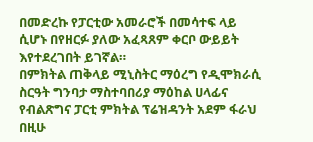በመድረኩ የፓርቲው አመራሮች በመሳተፍ ላይ ሲሆኑ በየዘርፉ ያለው አፈጻጸም ቀርቦ ውይይት እየተደረገበት ይገኛል።
በምክትል ጠቅላይ ሚኒስትር ማዕረግ የዲሞክራሲ ስርዓት ግንባታ ማስተባበሪያ ማዕከል ሀላፊና የብልጽግና ፓርቲ ምክትል ፕሬዝዳንት አደም ፋራህ በዚሁ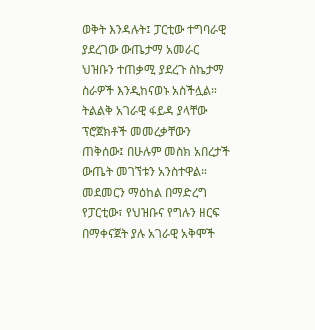ወቅት እንዳሉት፤ ፓርቲው ተግባራዊ ያደረገው ውጤታማ አመራር ህዝቡን ተጠቃሚ ያደረጉ ስኬታማ ስራዎች እንዲከናወኑ አስችሏል።
ትልልቅ አገራዊ ፋይዳ ያላቸው ፕሮጀክቶች መመረቃቸውን ጠቅሰው፤ በሁሉም መስክ አበረታች ውጤት መገኘቱን አንስተዋል።
መደመርን ማዕከል በማድረግ የፓርቲው፣ የህዝቡና የግሉን ዘርፍ በማቀናጀት ያሉ አገራዊ አቅሞች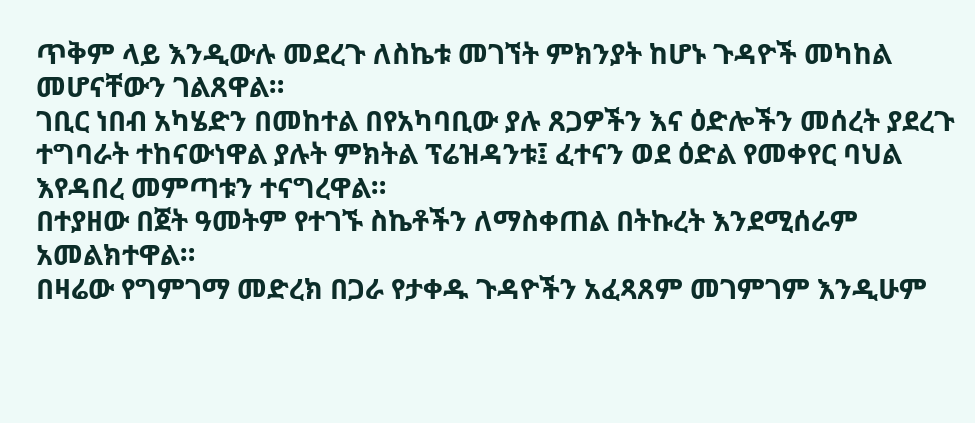ጥቅም ላይ እንዲውሉ መደረጉ ለስኬቱ መገኘት ምክንያት ከሆኑ ጉዳዮች መካከል መሆናቸውን ገልጸዋል።
ገቢር ነበብ አካሄድን በመከተል በየአካባቢው ያሉ ጸጋዎችን እና ዕድሎችን መሰረት ያደረጉ ተግባራት ተከናውነዋል ያሉት ምክትል ፕሬዝዳንቱ፤ ፈተናን ወደ ዕድል የመቀየር ባህል እየዳበረ መምጣቱን ተናግረዋል።
በተያዘው በጀት ዓመትም የተገኙ ስኬቶችን ለማስቀጠል በትኩረት እንደሚሰራም አመልክተዋል።
በዛሬው የግምገማ መድረክ በጋራ የታቀዱ ጉዳዮችን አፈጻጸም መገምገም እንዲሁም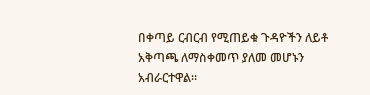በቀጣይ ርብርብ የሚጠይቁ ጉዳዮችን ለይቶ አቅጣጫ ለማስቀመጥ ያለመ መሆኑን አብራርተዋል።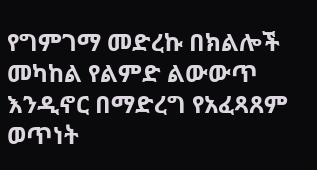የግምገማ መድረኩ በክልሎች መካከል የልምድ ልውውጥ እንዲኖር በማድረግ የአፈጻጸም ወጥነት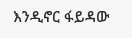እንዲኖር ፋይዳው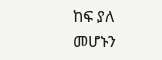ከፍ ያለ መሆኑን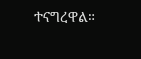ተናግረዋል።